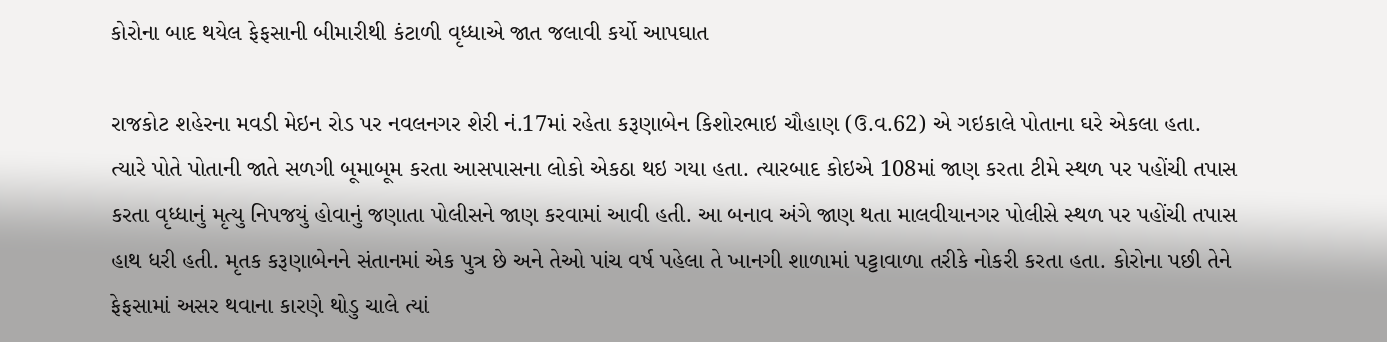કોરોના બાદ થયેલ ફેફસાની બીમારીથી કંટાળી વૃધ્ધાએ જાત જલાવી કર્યો આપઘાત

રાજકોટ શહેરના મવડી મેઇન રોડ પર નવલનગર શેરી નં.17માં રહેતા કરૂણાબેન કિશોરભાઇ ચૌહાણ (ઉ.વ.62) એ ગઇકાલે પોતાના ઘરે એકલા હતા. ત્‍યારે પોતે પોતાની જાતે સળગી બૂમાબૂમ કરતા આસપાસના લોકો એકઠા થઇ ગયા હતા. ત્યારબાદ કોઇએ 108માં જાણ કરતા ટીમે સ્‍થળ પર પહોંચી તપાસ કરતા વૃધ્‍ધાનું મૃત્‍યુ નિપજયું હોવાનું જણાતા પોલીસને જાણ કરવામાં આવી હતી. આ બનાવ અંગે જાણ થતા માલવીયાનગર પોલીસે સ્‍થળ પર પહોંચી તપાસ હાથ ધરી હતી. મૃતક કરૂણાબેનને સંતાનમાં એક પુત્ર છે અને તેઓ પાંચ વર્ષ પહેલા તે ખાનગી શાળામાં પટ્ટાવાળા તરીકે નોકરી કરતા હતા. કોરોના પછી તેને ફેફસામાં અસર થવાના કારણે થોડુ ચાલે ત્યાં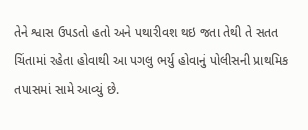તેને શ્વાસ ઉપડતો હતો અને પથારીવશ થઇ જતા તેથી તે સતત ચિંતામાં રહેતા હોવાથી આ પગલુ ભર્યુ હોવાનું પોલીસની પ્રાથમિક તપાસમાં સામે આવ્યું છે.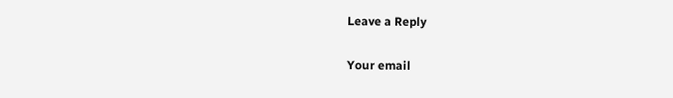Leave a Reply

Your email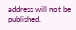address will not be published.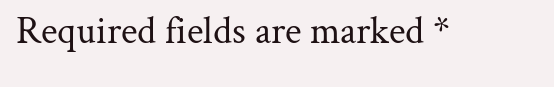Required fields are marked *